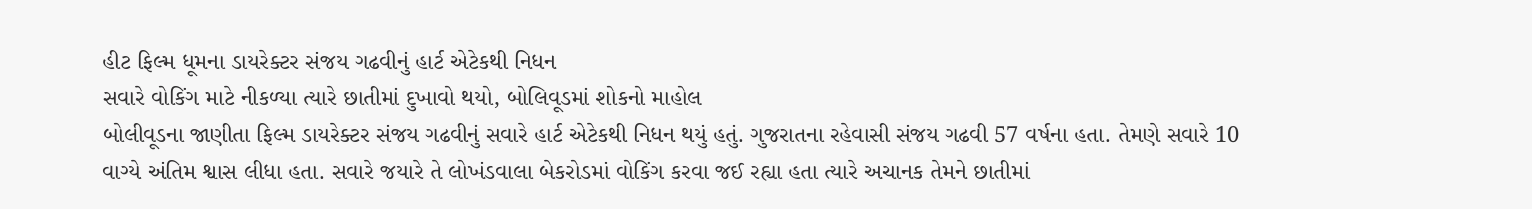હીટ ફિલ્મ ધૂમના ડાયરેક્ટર સંજય ગઢવીનું હાર્ટ એટેકથી નિધન
સવારે વોકિંગ માટે નીકળ્યા ત્યારે છાતીમાં દુખાવો થયો, બોલિવૂડમાં શોકનો માહોલ
બોલીવૂડના જાણીતા ફિલ્મ ડાયરેક્ટર સંજય ગઢવીનું સવારે હાર્ટ એટેકથી નિધન થયું હતું. ગુજરાતના રહેવાસી સંજય ગઢવી 57 વર્ષના હતા. તેમણે સવારે 10 વાગ્યે અંતિમ શ્વાસ લીધા હતા. સવારે જયારે તે લોખંડવાલા બેકરોડમાં વોકિંગ કરવા જઈ રહ્યા હતા ત્યારે અચાનક તેમને છાતીમાં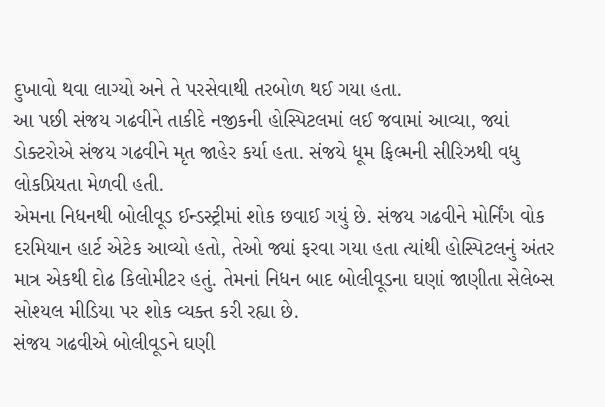દુખાવો થવા લાગ્યો અને તે પરસેવાથી તરબોળ થઈ ગયા હતા.
આ પછી સંજય ગઢવીને તાકીદે નજીકની હોસ્પિટલમાં લઈ જવામાં આવ્યા, જ્યાં ડોક્ટરોએ સંજય ગઢવીને મૃત જાહેર કર્યા હતા. સંજયે ધૂમ ફિલ્મની સીરિઝથી વધુ લોકપ્રિયતા મેળવી હતી.
એમના નિધનથી બોલીવૂડ ઈન્ડસ્ટ્રીમાં શોક છવાઈ ગયું છે. સંજય ગઢવીને મોર્નિંગ વોક દરમિયાન હાર્ટ એટેક આવ્યો હતો, તેઓ જ્યાં ફરવા ગયા હતા ત્યાંથી હોસ્પિટલનું અંતર માત્ર એકથી દોઢ કિલોમીટર હતું. તેમનાં નિધન બાદ બોલીવૂડના ઘણાં જાણીતા સેલેબ્સ સોશ્યલ મીડિયા પર શોક વ્યક્ત કરી રહ્યા છે.
સંજય ગઢવીએ બોલીવૂડને ઘણી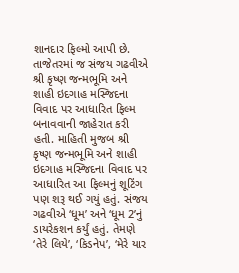શાનદાર ફિલ્મો આપી છે. તાજેતરમાં જ સંજય ગઢવીએ શ્રી કૃષ્ણ જન્મભૂમિ અને શાહી ઇદગાહ મસ્જિદના વિવાદ પર આધારિત ફિલ્મ બનાવવાની જાહેરાત કરી હતી. માહિતી મુજબ શ્રી કૃષ્ણ જન્મભૂમિ અને શાહી ઇદગાહ મસ્જિદના વિવાદ પર આધારિત આ ફિલ્મનું શૂટિંગ પણ શરૂ થઈ ગયું હતું. સંજય ગઢવીએ ‘ધૂમ’ અને ‘ધૂમ 2’નું ડાયરેકશન કર્યું હતું. તેમણે ‘તેરે લિયે’, ‘કિડનેપ’, ‘મેરે યાર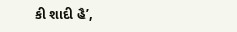કી શાદી હૈ’,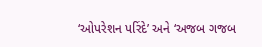‘ઓપરેશન પરિંદે’ અને ‘અજબ ગજબ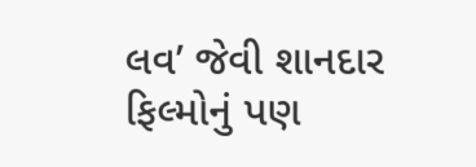લવ’ જેવી શાનદાર ફિલ્મોનું પણ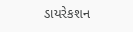ડાયરેકશન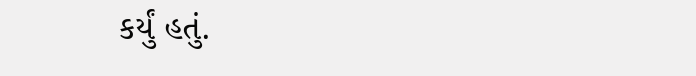કર્યું હતું.